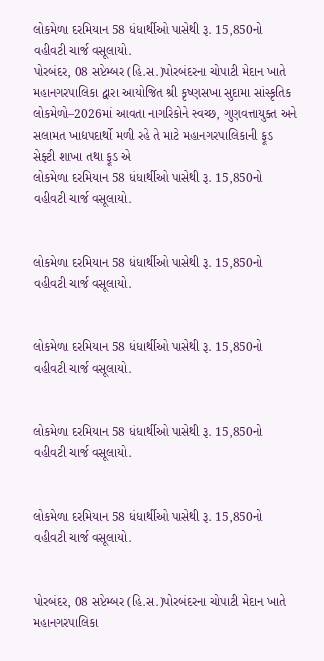લોકમેળા દરમિયાન 58 ધંધાર્થીઓ પાસેથી રૂ. 15,850નો વહીવટી ચાર્જ વસૂલાયો.
પોરબંદર, 08 સપ્ટેમ્બર (હિ.સ.)પોરબંદરના ચોપાટી મેદાન ખાતે મહાનગરપાલિકા દ્વારા આયોજિત શ્રી કૃષ્ણસખા સુદામા સાંસ્કૃતિક લોકમેળો–2026માં આવતા નાગરિકોને સ્વચ્છ, ગુણવત્તાયુક્ત અને સલામત ખાદ્યપદાર્થો મળી રહે તે માટે મહાનગરપાલિકાની ફૂડ સેફ્ટી શાખા તથા ફૂડ એ
લોકમેળા દરમિયાન 58 ધંધાર્થીઓ પાસેથી રૂ. 15,850નો વહીવટી ચાર્જ વસૂલાયો.


લોકમેળા દરમિયાન 58 ધંધાર્થીઓ પાસેથી રૂ. 15,850નો વહીવટી ચાર્જ વસૂલાયો.


લોકમેળા દરમિયાન 58 ધંધાર્થીઓ પાસેથી રૂ. 15,850નો વહીવટી ચાર્જ વસૂલાયો.


લોકમેળા દરમિયાન 58 ધંધાર્થીઓ પાસેથી રૂ. 15,850નો વહીવટી ચાર્જ વસૂલાયો.


લોકમેળા દરમિયાન 58 ધંધાર્થીઓ પાસેથી રૂ. 15,850નો વહીવટી ચાર્જ વસૂલાયો.


પોરબંદર, 08 સપ્ટેમ્બર (હિ.સ.)પોરબંદરના ચોપાટી મેદાન ખાતે મહાનગરપાલિકા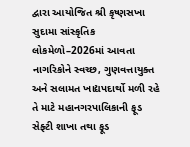દ્વારા આયોજિત શ્રી કૃષ્ણસખા સુદામા સાંસ્કૃતિક લોકમેળો–2026માં આવતા નાગરિકોને સ્વચ્છ, ગુણવત્તાયુક્ત અને સલામત ખાદ્યપદાર્થો મળી રહે તે માટે મહાનગરપાલિકાની ફૂડ સેફ્ટી શાખા તથા ફૂડ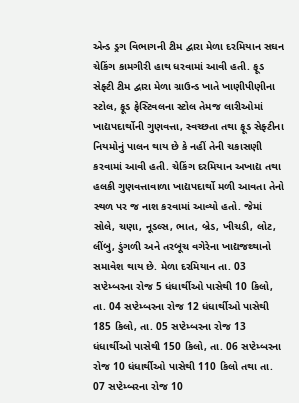એન્ડ ડ્રગ વિભાગની ટીમ દ્વારા મેળા દરમિયાન સઘન ચેકિંગ કામગીરી હાથ ધરવામાં આવી હતી. ફૂડ સેફ્ટી ટીમ દ્વારા મેળા ગ્રાઉન્ડ ખાતે ખાણીપીણીના સ્ટોલ, ફૂડ ફેસ્ટિવલના સ્ટોલ તેમજ લારીઓમાં ખાદ્યપદાર્થોની ગુણવત્તા, સ્વચ્છતા તથા ફૂડ સેફ્ટીના નિયમોનું પાલન થાય છે કે નહીં તેની ચકાસણી કરવામાં આવી હતી. ચેકિંગ દરમિયાન અખાદ્ય તથા હલકી ગુણવત્તાવાળા ખાદ્યપદાર્થો મળી આવતા તેનો સ્થળ પર જ નાશ કરવામાં આવ્યો હતો. જેમાં સોલે, ચણા, નૂડલ્સ, ભાત, બ્રેડ, ખીચડી, લોટ, લીંબુ, ડુંગળી અને તરબૂચ વગેરેના ખાદ્યજથ્થાનો સમાવેશ થાય છે. મેળા દરમિયાન તા. 03 સપ્ટેમ્બરના રોજ 5 ધંધાર્થીઓ પાસેથી 10 કિલો, તા. 04 સપ્ટેમ્બરના રોજ 12 ધંધાર્થીઓ પાસેથી 185 કિલો, તા. 05 સપ્ટેમ્બરના રોજ 13 ધંધાર્થીઓ પાસેથી 150 કિલો, તા. 06 સપ્ટેમ્બરના રોજ 10 ધંધાર્થીઓ પાસેથી 110 કિલો તથા તા. 07 સપ્ટેમ્બરના રોજ 10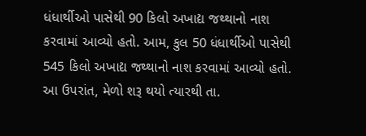ધંધાર્થીઓ પાસેથી 90 કિલો અખાદ્ય જથ્થાનો નાશ કરવામાં આવ્યો હતો. આમ, કુલ 50 ધંધાર્થીઓ પાસેથી 545 કિલો અખાદ્ય જથ્થાનો નાશ કરવામાં આવ્યો હતો. આ ઉપરાંત, મેળો શરૂ થયો ત્યારથી તા.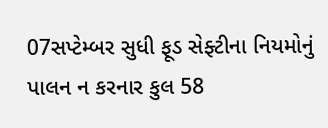07સપ્ટેમ્બર સુધી ફૂડ સેફ્ટીના નિયમોનું પાલન ન કરનાર કુલ 58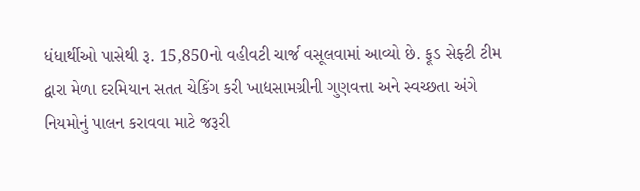ધંધાર્થીઓ પાસેથી રૂ. 15,850નો વહીવટી ચાર્જ વસૂલવામાં આવ્યો છે. ફૂડ સેફ્ટી ટીમ દ્વારા મેળા દરમિયાન સતત ચેકિંગ કરી ખાદ્યસામગ્રીની ગુણવત્તા અને સ્વચ્છતા અંગે નિયમોનું પાલન કરાવવા માટે જરૂરી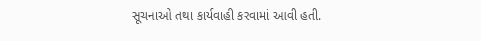સૂચનાઓ તથા કાર્યવાહી કરવામાં આવી હતી.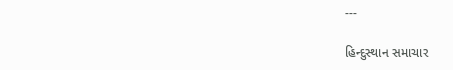---

હિન્દુસ્થાન સમાચાર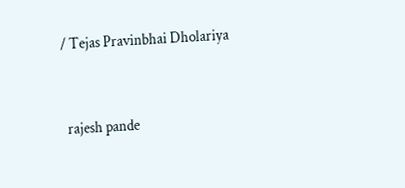/ Tejas Pravinbhai Dholariya


 rajesh pande